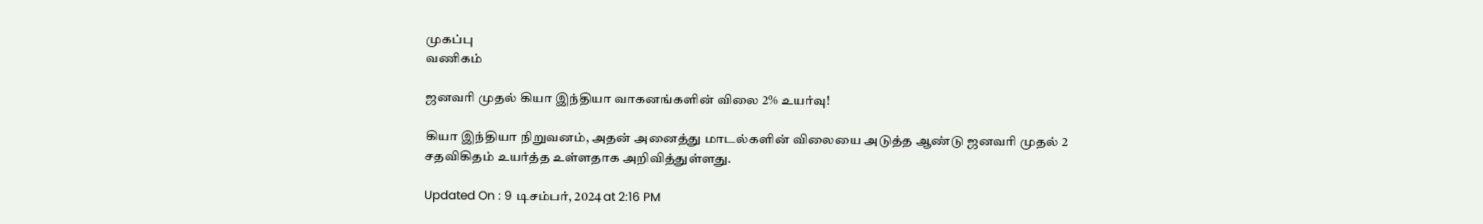முகப்பு
வணிகம்

ஜனவரி முதல் கியா இந்தியா வாகனங்களின் விலை 2% உயர்வு!

கியா இந்தியா நிறுவனம், அதன் அனைத்து மாடல்களின் விலையை அடுத்த ஆண்டு ஜனவரி முதல் 2 சதவிகிதம் உயர்த்த உள்ளதாக அறிவித்துள்ளது.

Updated On : 9 டிசம்பர், 2024 at 2:16 PM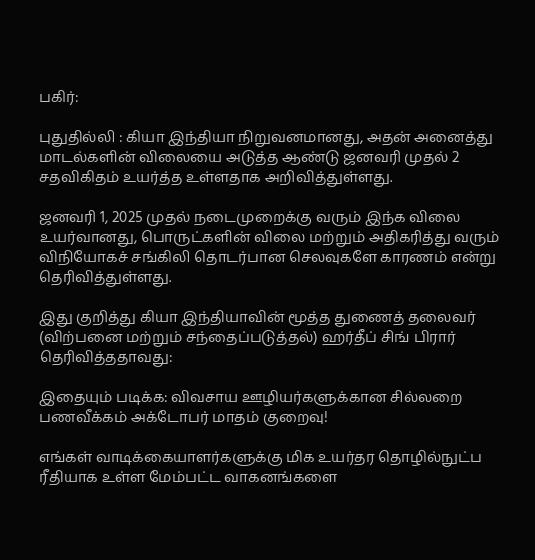பகிர்:

புதுதில்லி : கியா இந்தியா நிறுவனமானது, அதன் அனைத்து மாடல்களின் விலையை அடுத்த ஆண்டு ஜனவரி முதல் 2 சதவிகிதம் உயர்த்த உள்ளதாக அறிவித்துள்ளது.

ஜனவரி 1, 2025 முதல் நடைமுறைக்கு வரும் இந்க விலை உயர்வானது, பொருட்களின் விலை மற்றும் அதிகரித்து வரும் விநியோகச் சங்கிலி தொடர்பான செலவுகளே காரணம் என்று தெரிவித்துள்ளது.

இது குறித்து கியா இந்தியாவின் மூத்த துணைத் தலைவர் (விற்பனை மற்றும் சந்தைப்படுத்தல்) ஹர்தீப் சிங் பிரார் தெரிவித்ததாவது:

இதையும் படிக்க: விவசாய ஊழியர்களுக்கான சில்லறை பணவீக்கம் அக்டோபர் மாதம் குறைவு!

எங்கள் வாடிக்கையாளர்களுக்கு மிக உயர்தர தொழில்நுட்ப ரீதியாக உள்ள மேம்பட்ட வாகனங்களை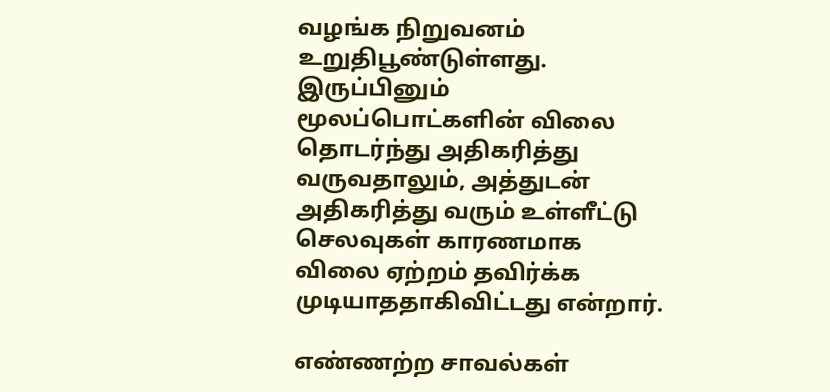வழங்க நிறுவனம் உறுதிபூண்டுள்ளது. இருப்பினும் மூலப்பொட்களின் விலை தொடர்ந்து அதிகரித்து வருவதாலும், அத்துடன் அதிகரித்து வரும் உள்ளீட்டு செலவுகள் காரணமாக விலை ஏற்றம் தவிர்க்க முடியாததாகிவிட்டது என்றார்.

எண்ணற்ற சாவல்கள்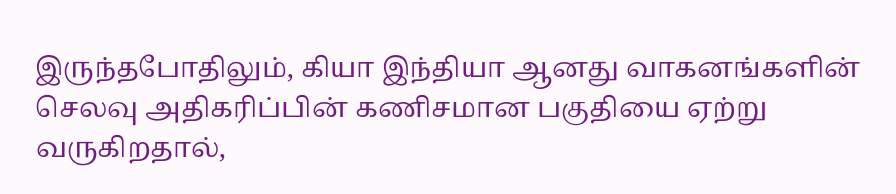இருந்தபோதிலும், கியா இந்தியா ஆனது வாகனங்களின் செலவு அதிகரிப்பின் கணிசமான பகுதியை ஏற்று வருகிறதால்,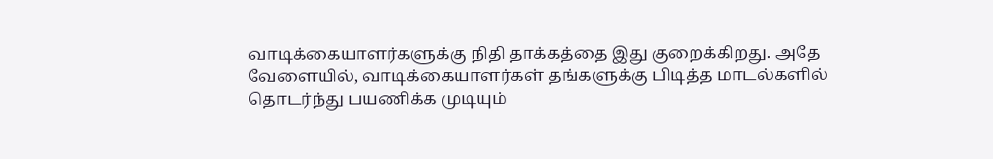வாடிக்கையாளர்களுக்கு நிதி தாக்கத்தை இது குறைக்கிறது. அதே வேளையில், வாடிக்கையாளர்கள் தங்களுக்கு பிடித்த மாடல்களில் தொடர்ந்து பயணிக்க முடியும்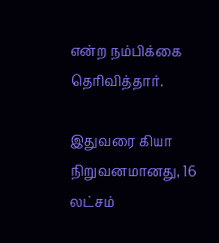என்ற நம்பிக்கை தெரிவித்தார்.

இதுவரை கியா நிறுவனமானது, 16 லட்சம்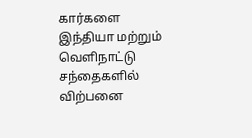கார்களை இந்தியா மற்றும் வெளிநாட்டு சந்தைகளில் விற்பனை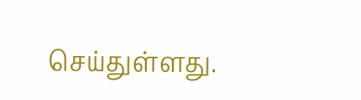செய்துள்ளது.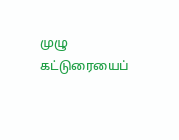முழு கட்டுரையைப்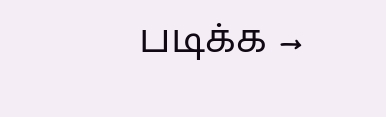படிக்க →